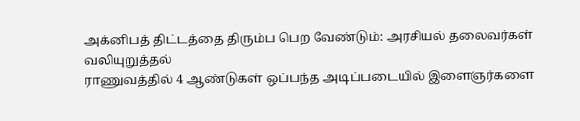அக்னிபத் திட்டத்தை திரும்ப பெற வேண்டும்: அரசியல் தலைவர்கள் வலியுறுத்தல்
ராணுவத்தில் 4 ஆண்டுகள் ஒப்பந்த அடிப்படையில் இளைஞர்களை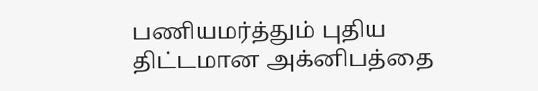பணியமர்த்தும் புதிய திட்டமான அக்னிபத்தை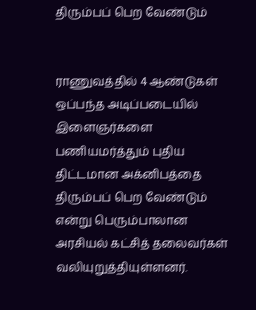திரும்பப் பெற வேண்டும்


ராணுவத்தில் 4 ஆண்டுகள் ஒப்பந்த அடிப்படையில் இளைஞர்களை பணியமர்த்தும் புதிய திட்டமான அக்னிபத்தை திரும்பப் பெற வேண்டும் என்று பெரும்பாலான அரசியல் கட்சித் தலைவர்கள் வலியுறுத்தியுள்ளனர்.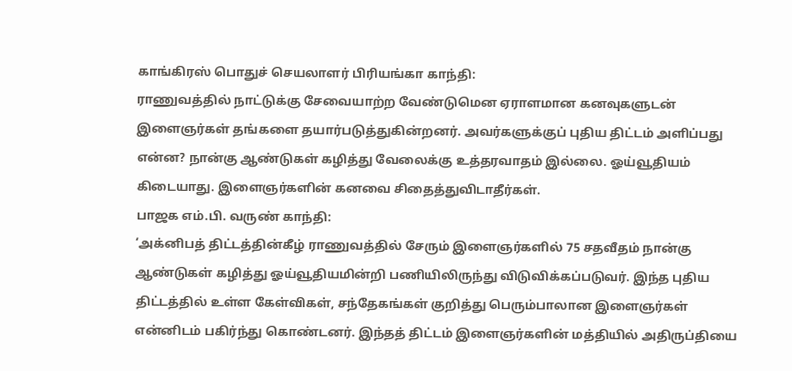காங்கிரஸ் பொதுச் செயலாளர் பிரியங்கா காந்தி:
ராணுவத்தில் நாட்டுக்கு சேவையாற்ற வேண்டுமென ஏராளமான கனவுகளுடன் இளைஞர்கள் தங்களை தயார்படுத்துகின்றனர். அவர்களுக்குப் புதிய திட்டம் அளிப்பது என்ன? நான்கு ஆண்டுகள் கழித்து வேலைக்கு உத்தரவாதம் இல்லை. ஓய்வூதியம் கிடையாது. இளைஞர்களின் கனவை சிதைத்துவிடாதீர்கள்.
பாஜக எம்.பி. வருண் காந்தி:
‘அக்னிபத் திட்டத்தின்கீழ் ராணுவத்தில் சேரும் இளைஞர்களில் 75 சதவீதம் நான்கு ஆண்டுகள் கழித்து ஓய்வூதியமின்றி பணியிலிருந்து விடுவிக்கப்படுவர். இந்த புதிய திட்டத்தில் உள்ள கேள்விகள், சந்தேகங்கள் குறித்து பெரும்பாலான இளைஞர்கள் என்னிடம் பகிர்ந்து கொண்டனர். இந்தத் திட்டம் இளைஞர்களின் மத்தியில் அதிருப்தியை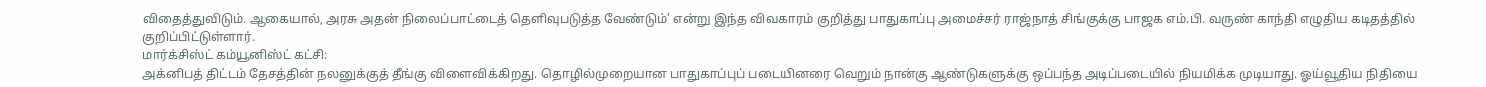விதைத்துவிடும். ஆகையால், அரசு அதன் நிலைப்பாட்டைத் தெளிவுபடுத்த வேண்டும்’ என்று இந்த விவகாரம் குறித்து பாதுகாப்பு அமைச்சர் ராஜ்நாத் சிங்குக்கு பாஜக எம்.பி. வருண் காந்தி எழுதிய கடிதத்தில் குறிப்பிட்டுள்ளார்.
மார்க்சிஸ்ட் கம்யூனிஸ்ட் கட்சி:
அக்னிபத் திட்டம் தேசத்தின் நலனுக்குத் தீங்கு விளைவிக்கிறது. தொழில்முறையான பாதுகாப்புப் படையினரை வெறும் நான்கு ஆண்டுகளுக்கு ஒப்பந்த அடிப்படையில் நியமிக்க முடியாது. ஓய்வூதிய நிதியை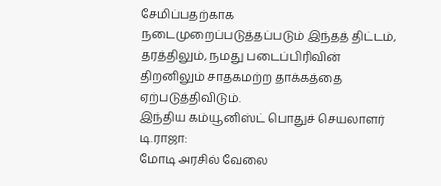சேமிப்பதற்காக நடைமுறைப்படுத்தப்படும் இந்தத் திட்டம், தரத்திலும், நமது படைப்பிரிவின் திறனிலும் சாதகமற்ற தாக்கத்தை ஏற்படுத்திவிடும்.
இந்திய கம்யூனிஸ்ட் பொதுச் செயலாளர் டி.ராஜா:
மோடி அரசில் வேலை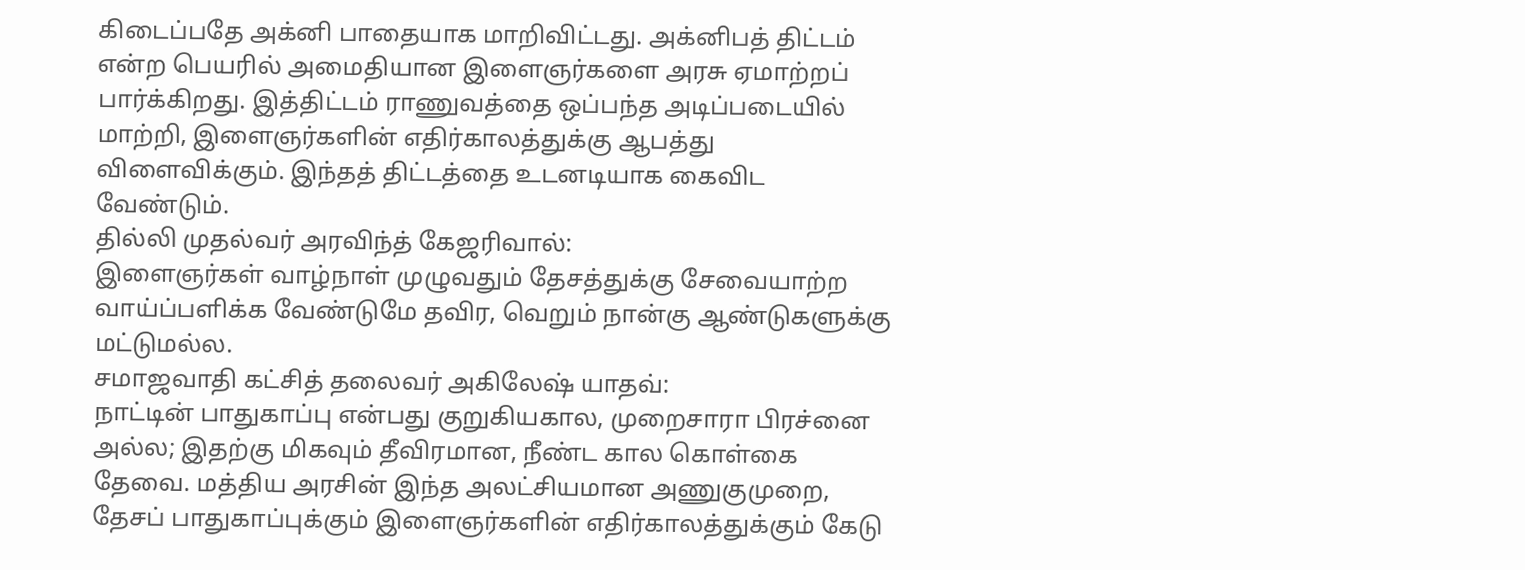கிடைப்பதே அக்னி பாதையாக மாறிவிட்டது. அக்னிபத் திட்டம் என்ற பெயரில் அமைதியான இளைஞர்களை அரசு ஏமாற்றப் பார்க்கிறது. இத்திட்டம் ராணுவத்தை ஒப்பந்த அடிப்படையில் மாற்றி, இளைஞர்களின் எதிர்காலத்துக்கு ஆபத்து விளைவிக்கும். இந்தத் திட்டத்தை உடனடியாக கைவிட வேண்டும்.
தில்லி முதல்வர் அரவிந்த் கேஜரிவால்:
இளைஞர்கள் வாழ்நாள் முழுவதும் தேசத்துக்கு சேவையாற்ற வாய்ப்பளிக்க வேண்டுமே தவிர, வெறும் நான்கு ஆண்டுகளுக்கு மட்டுமல்ல.
சமாஜவாதி கட்சித் தலைவர் அகிலேஷ் யாதவ்:
நாட்டின் பாதுகாப்பு என்பது குறுகியகால, முறைசாரா பிரச்னை அல்ல; இதற்கு மிகவும் தீவிரமான, நீண்ட கால கொள்கை தேவை. மத்திய அரசின் இந்த அலட்சியமான அணுகுமுறை, தேசப் பாதுகாப்புக்கும் இளைஞர்களின் எதிர்காலத்துக்கும் கேடு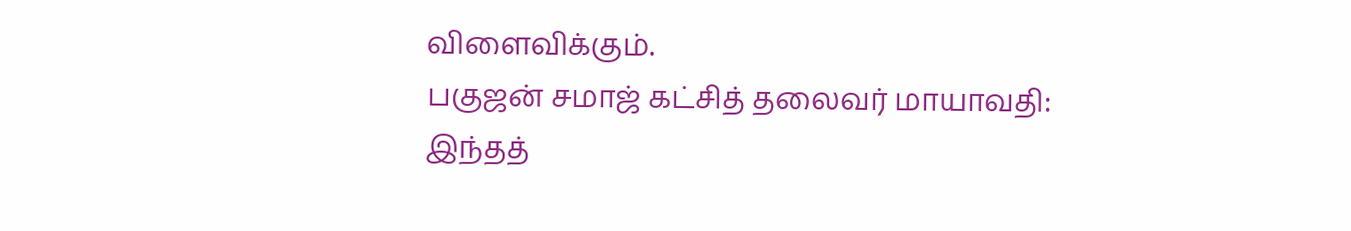விளைவிக்கும்.
பகுஜன் சமாஜ் கட்சித் தலைவர் மாயாவதி:
இந்தத்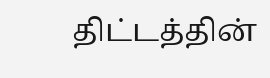திட்டத்தின்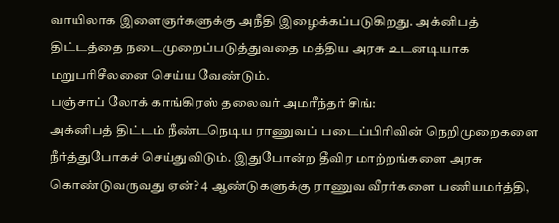வாயிலாக இளைஞர்களுக்கு அநீதி இழைக்கப்படுகிறது. அக்னிபத் திட்டத்தை நடைமுறைப்படுத்துவதை மத்திய அரசு உடனடியாக மறுபரிசீலனை செய்ய வேண்டும்.
பஞ்சாப் லோக் காங்கிரஸ் தலைவர் அமரீந்தர் சிங்:
அக்னிபத் திட்டம் நீண்டநெடிய ராணுவப் படைப்பிரிவின் நெறிமுறைகளை நீர்த்துபோகச் செய்துவிடும். இதுபோன்ற தீவிர மாற்றங்களை அரசு கொண்டுவருவது ஏன்? 4 ஆண்டுகளுக்கு ராணுவ வீரர்களை பணியமர்த்தி,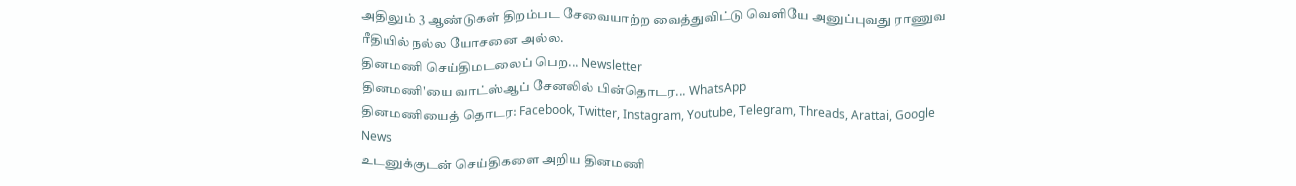அதிலும் 3 ஆண்டுகள் திறம்பட சேவையாற்ற வைத்துவிட்டு வெளியே அனுப்புவது ராணுவ ரீதியில் நல்ல யோசனை அல்ல.
தினமணி செய்திமடலைப் பெற... Newsletter
தினமணி'யை வாட்ஸ்ஆப் சேனலில் பின்தொடர... WhatsApp
தினமணியைத் தொடர: Facebook, Twitter, Instagram, Youtube, Telegram, Threads, Arattai, Google News
உடனுக்குடன் செய்திகளை அறிய தினமணி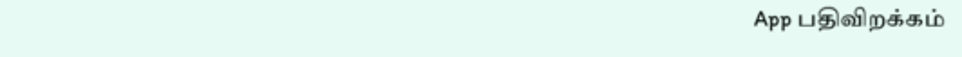App பதிவிறக்கம்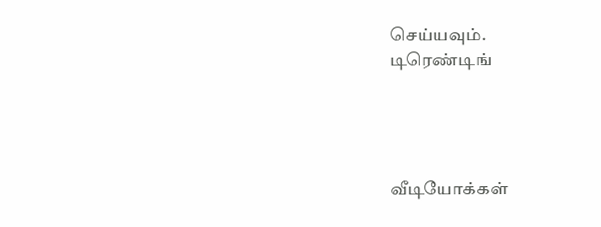செய்யவும்.
டிரெண்டிங்




வீடியோக்கள்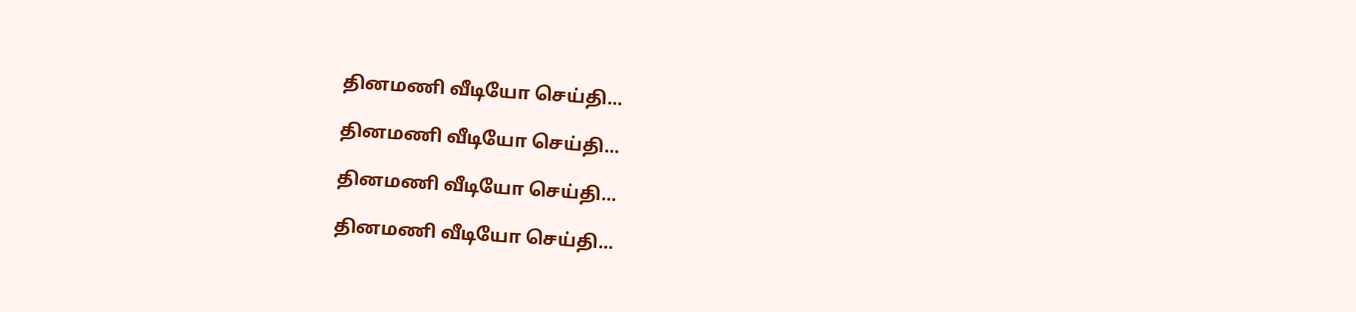தினமணி வீடியோ செய்தி...

தினமணி வீடியோ செய்தி...

தினமணி வீடியோ செய்தி...

தினமணி வீடியோ செய்தி...